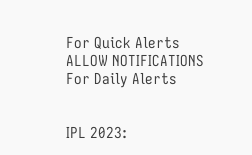For Quick Alerts
ALLOW NOTIFICATIONS
For Daily Alerts


IPL 2023: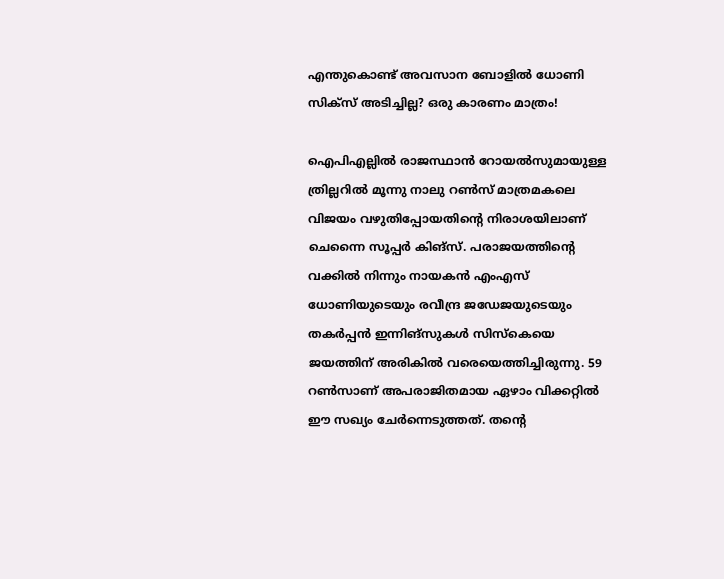എന്തുകൊണ്ട് അവസാന ബോളില്‍ ധോണി സിക്‌സ് അടിച്ചില്ല? ഒരു കാരണം മാത്രം!

ഐപിഎല്ലില്‍ രാജസ്ഥാന്‍ റോയല്‍സുമായുള്ള ത്രില്ലറില്‍ മൂന്നു നാലു റണ്‍സ് മാത്രമകലെ വിജയം വഴുതിപ്പോയതിന്റെ നിരാശയിലാണ് ചെന്നൈ സൂപ്പര്‍ കിങ്‌സ്. പരാജയത്തിന്റെ വക്കില്‍ നിന്നും നായകന്‍ എംഎസ് ധോണിയുടെയും രവീന്ദ്ര ജഡേജയുടെയും തകര്‍പ്പന്‍ ഇന്നിങ്‌സുകള്‍ സിസ്‌കെയെ ജയത്തിന് അരികില്‍ വരെയെത്തിച്ചിരുന്നു. 59 റണ്‍സാണ് അപരാജിതമായ ഏഴാം വിക്കറ്റില്‍ ഈ സഖ്യം ചേര്‍ന്നെടുത്തത്. തന്റെ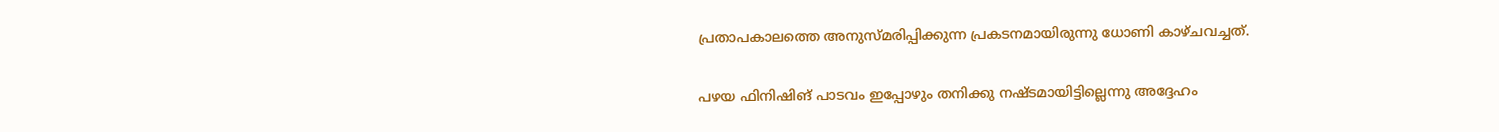പ്രതാപകാലത്തെ അനുസ്മരിപ്പിക്കുന്ന പ്രകടനമായിരുന്നു ധോണി കാഴ്ചവച്ചത്.

പഴയ ഫിനിഷിങ് പാടവം ഇപ്പോഴും തനിക്കു നഷ്ടമായിട്ടില്ലെന്നു അദ്ദേഹം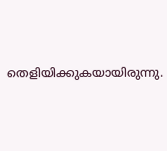തെളിയിക്കുകയായിരുന്നു.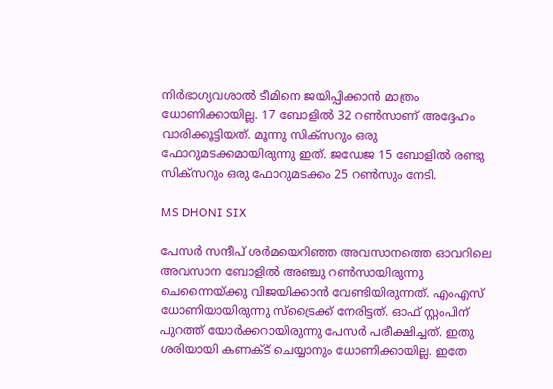നിര്‍ഭാഗ്യവശാല്‍ ടീമിനെ ജയിപ്പിക്കാന്‍ മാത്രം ധോണിക്കായില്ല. 17 ബോളില്‍ 32 റണ്‍സാണ് അദ്ദേഹം വാരിക്കൂട്ടിയത്. മൂന്നു സിക്‌സറും ഒരു ഫോറുമടക്കമായിരുന്നു ഇത്. ജഡേജ 15 ബോളില്‍ രണ്ടു സിക്‌സറും ഒരു ഫോറുമടക്കം 25 റണ്‍സും നേടി.

MS DHONI SIX

പേസര്‍ സന്ദീപ് ശര്‍മയെറിഞ്ഞ അവസാനത്തെ ഓവറിലെ അവസാന ബോളില്‍ അഞ്ചു റണ്‍സായിരുന്നു ചെന്നൈയ്ക്കു വിജയിക്കാന്‍ വേണ്ടിയിരുന്നത്. എംഎസ് ധോണിയായിരുന്നു സ്‌ട്രൈക്ക് നേരിട്ടത്. ഓഫ് സ്റ്റംപിന് പുറത്ത് യോര്‍ക്കറായിരുന്നു പേസര്‍ പരീക്ഷിച്ചത്. ഇതു ശരിയായി കണക്ട് ചെയ്യാനും ധോണിക്കായില്ല. ഇതേ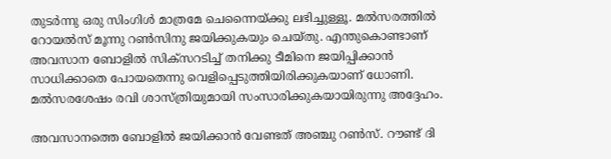തുടര്‍ന്നു ഒരു സിംഗിള്‍ മാത്രമേ ചെന്നൈയ്ക്കു ലഭിച്ചുള്ളൂ. മല്‍സരത്തില്‍ റോയല്‍സ് മൂന്നു റണ്‍സിനു ജയിക്കുകയും ചെയ്തു. എന്തുകൊണ്ടാണ് അവസാന ബോളില്‍ സിക്‌സറടിച്ച് തനിക്കു ടീമിനെ ജയിപ്പിക്കാന്‍ സാധിക്കാതെ പോയതെന്നു വെളിപ്പെടുത്തിയിരിക്കുകയാണ് ധോണി. മല്‍സരശേഷം രവി ശാസ്ത്രിയുമായി സംസാരിക്കുകയായിരുന്നു അദ്ദേഹം.

അവസാനത്തെ ബോളില്‍ ജയിക്കാന്‍ വേണ്ടത് അഞ്ചു റണ്‍സ്. റൗണ്ട് ദി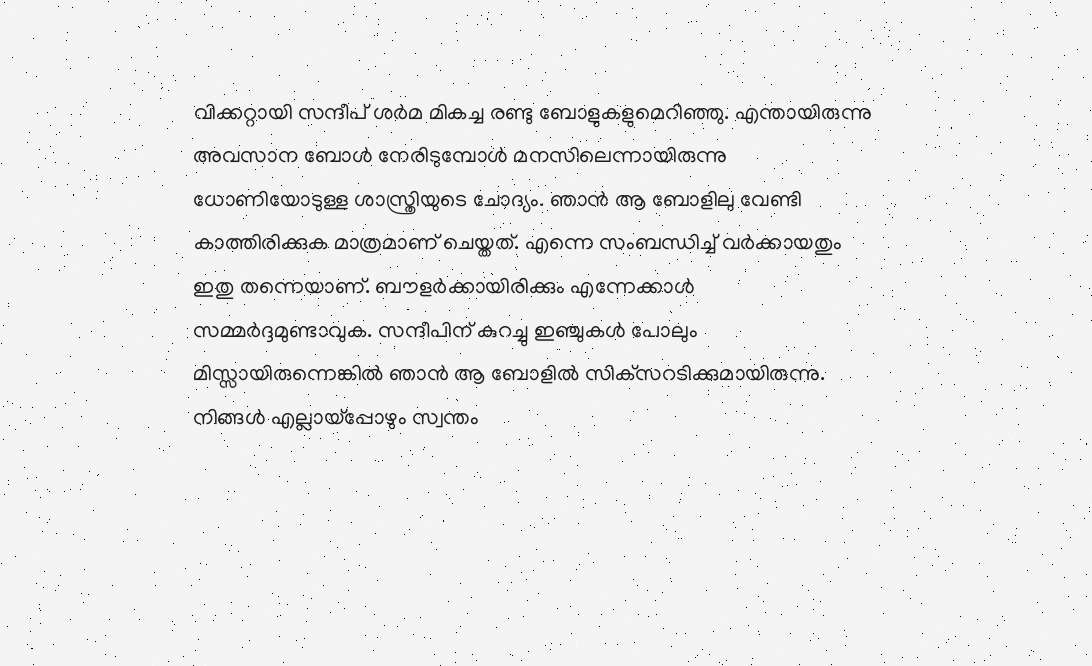വിക്കറ്റായി സന്ദീപ് ശര്‍മ മികച്ച രണ്ടു ബോളുകളുമെറിഞ്ഞു. എന്തായിരുന്നു അവസാന ബോള്‍ നേരിടുമ്പോള്‍ മനസിലെന്നായിരുന്നു ധോണിയോടുള്ള ശാസ്ത്രിയുടെ ചോദ്യം. ഞാന്‍ ആ ബോളിലു വേണ്ടി കാത്തിരിക്കുക മാത്രമാണ് ചെയ്തത്. എന്നെ സംബന്ധിച്ച് വര്‍ക്കായതും ഇതു തന്നെയാണ്. ബൗളര്‍ക്കായിരിക്കും എന്നേക്കാള്‍ സമ്മര്‍ദ്ദമുണ്ടാവുക. സന്ദീപിന് കുറച്ചു ഇഞ്ചുകള്‍ പോലും മിസ്സായിരുന്നെങ്കില്‍ ഞാന്‍ ആ ബോളില്‍ സിക്‌സറടിക്കുമായിരുന്നു. നിങ്ങള്‍ എല്ലായ്‌പ്പോഴും സ്വന്തം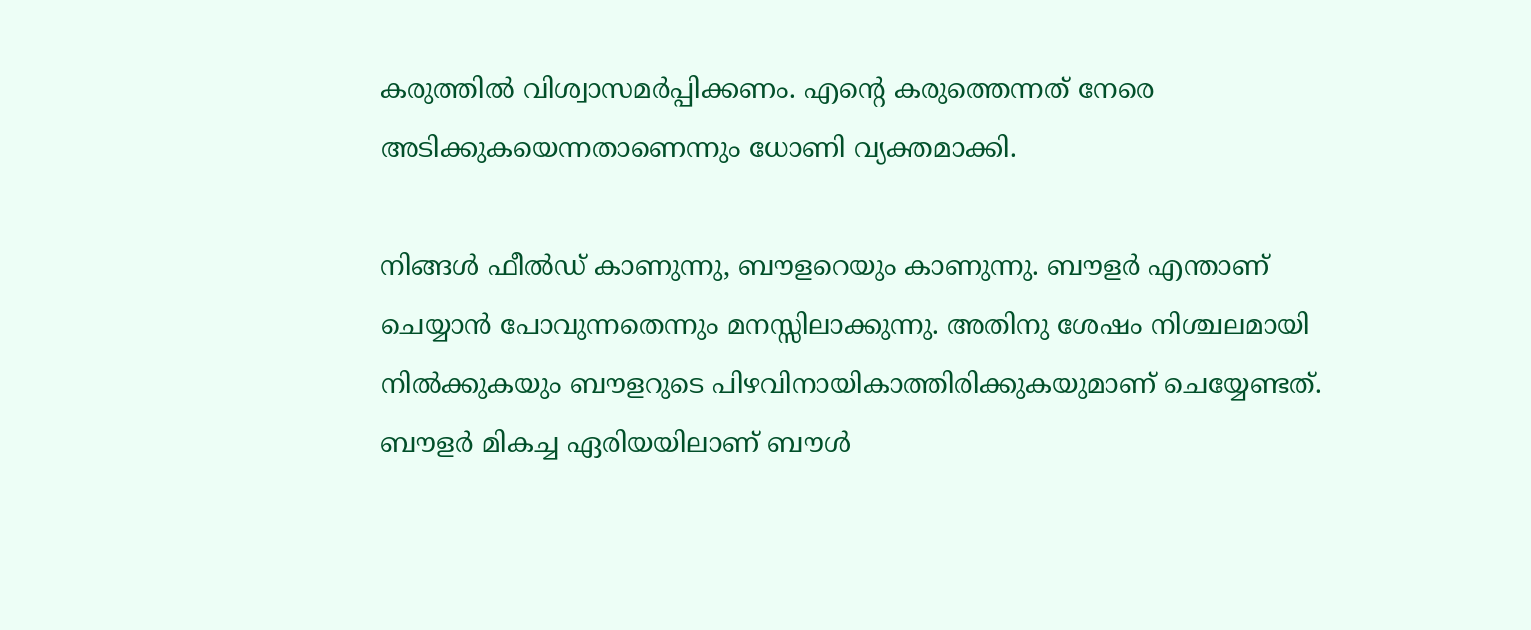കരുത്തില്‍ വിശ്വാസമര്‍പ്പിക്കണം. എന്റെ കരുത്തെന്നത് നേരെ അടിക്കുകയെന്നതാണെന്നും ധോണി വ്യക്തമാക്കി.

നിങ്ങള്‍ ഫീല്‍ഡ് കാണുന്നു, ബൗളറെയും കാണുന്നു. ബൗളര്‍ എന്താണ് ചെയ്യാന്‍ പോവുന്നതെന്നും മനസ്സിലാക്കുന്നു. അതിനു ശേഷം നിശ്ചലമായി നില്‍ക്കുകയും ബൗളറുടെ പിഴവിനായികാത്തിരിക്കുകയുമാണ് ചെയ്യേണ്ടത്. ബൗളര്‍ മികച്ച ഏരിയയിലാണ് ബൗള്‍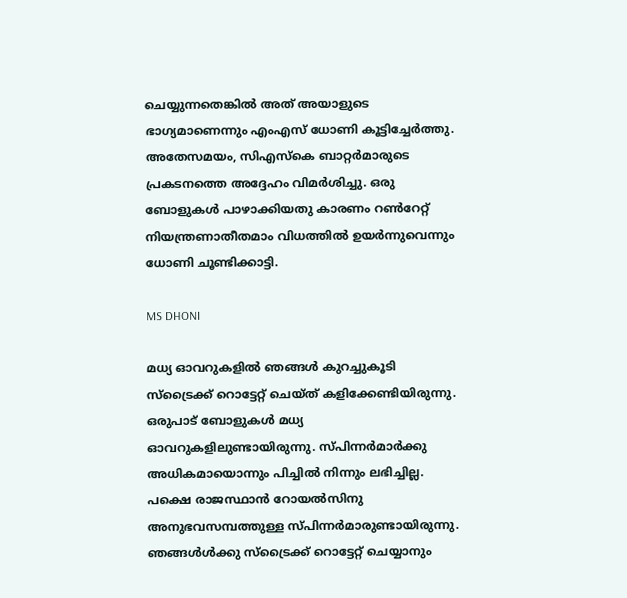ചെയ്യുന്നതെങ്കില്‍ അത് അയാളുടെ ഭാഗ്യമാണെന്നും എംഎസ് ധോണി കൂട്ടിച്ചേര്‍ത്തു. അതേസമയം, സിഎസ്‌കെ ബാറ്റര്‍മാരുടെ പ്രകടനത്തെ അദ്ദേഹം വിമര്‍ശിച്ചു. ഒരു ബോളുകള്‍ പാഴാക്കിയതു കാരണം റണ്‍റേറ്റ് നിയന്ത്രണാതീതമാം വിധത്തില്‍ ഉയര്‍ന്നുവെന്നും ധോണി ചൂണ്ടിക്കാട്ടി.

MS DHONI

മധ്യ ഓവറുകളില്‍ ഞങ്ങള്‍ കുറച്ചുകൂടി സ്‌ട്രൈക്ക് റൊട്ടേറ്റ് ചെയ്ത് കളിക്കേണ്ടിയിരുന്നു. ഒരുപാട് ബോളുകള്‍ മധ്യ ഓവറുകളിലുണ്ടായിരുന്നു. സ്പിന്നര്‍മാര്‍ക്കു അധികമായൊന്നും പിച്ചില്‍ നിന്നും ലഭിച്ചില്ല. പക്ഷെ രാജസ്ഥാന്‍ റോയല്‍സിനു അനുഭവസമ്പത്തുള്ള സ്പിന്നര്‍മാരുണ്ടായിരുന്നു. ഞങ്ങള്‍ള്‍ക്കു സ്‌ട്രൈക്ക് റൊട്ടേറ്റ് ചെയ്യാനും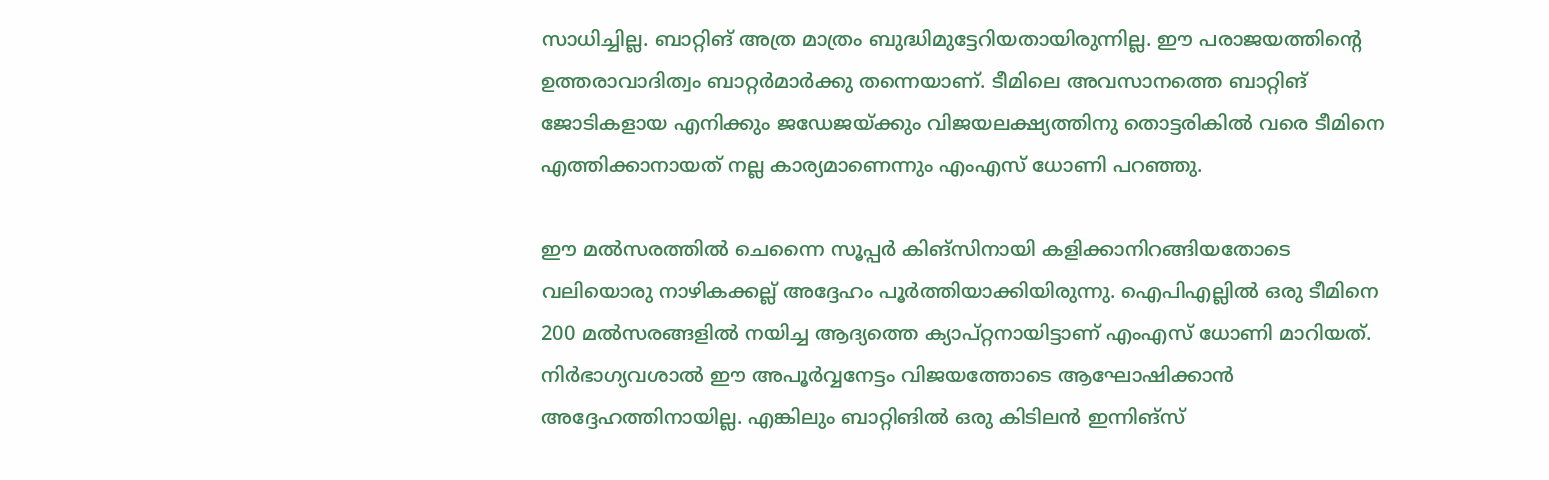സാധിച്ചില്ല. ബാറ്റിങ് അത്ര മാത്രം ബുദ്ധിമുട്ടേറിയതായിരുന്നില്ല. ഈ പരാജയത്തിന്റെ ഉത്തരാവാദിത്വം ബാറ്റര്‍മാര്‍ക്കു തന്നെയാണ്. ടീമിലെ അവസാനത്തെ ബാറ്റിങ് ജോടികളായ എനിക്കും ജഡേജയ്ക്കും വിജയലക്ഷ്യത്തിനു തൊട്ടരികില്‍ വരെ ടീമിനെ എത്തിക്കാനായത് നല്ല കാര്യമാണെന്നും എംഎസ് ധോണി പറഞ്ഞു.

ഈ മല്‍സരത്തില്‍ ചെന്നൈ സൂപ്പര്‍ കിങ്‌സിനായി കളിക്കാനിറങ്ങിയതോടെ വലിയൊരു നാഴികക്കല്ല് അദ്ദേഹം പൂര്‍ത്തിയാക്കിയിരുന്നു. ഐപിഎല്ലില്‍ ഒരു ടീമിനെ 200 മല്‍സരങ്ങളില്‍ നയിച്ച ആദ്യത്തെ ക്യാപ്റ്റനായിട്ടാണ് എംഎസ് ധോണി മാറിയത്. നിര്‍ഭാഗ്യവശാല്‍ ഈ അപൂര്‍വ്വനേട്ടം വിജയത്തോടെ ആഘോഷിക്കാന്‍ അദ്ദേഹത്തിനായില്ല. എങ്കിലും ബാറ്റിങില്‍ ഒരു കിടിലന്‍ ഇന്നിങ്‌സ്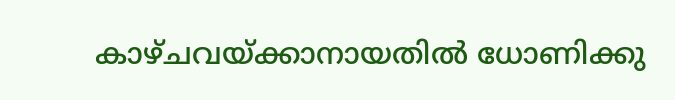കാഴ്ചവയ്ക്കാനായതില്‍ ധോണിക്കു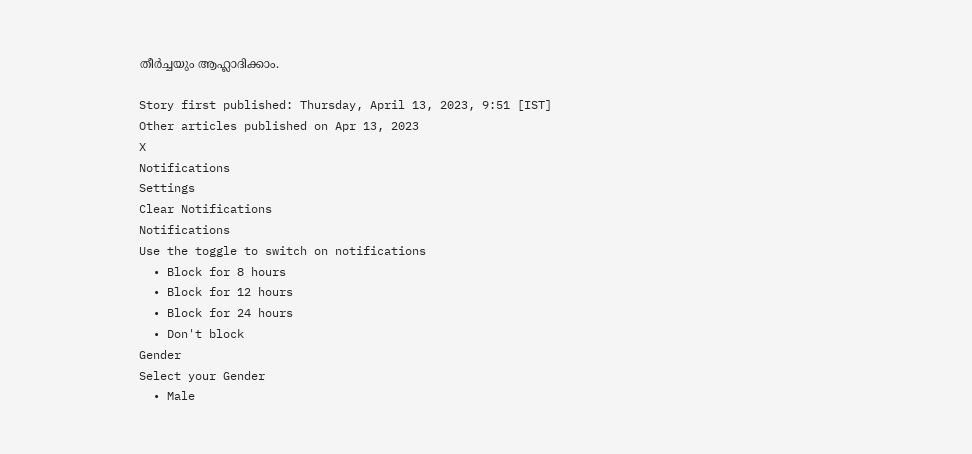തീര്‍ച്ചയും ആഹ്ലാദിക്കാം.

Story first published: Thursday, April 13, 2023, 9:51 [IST]
Other articles published on Apr 13, 2023
X
Notifications
Settings
Clear Notifications
Notifications
Use the toggle to switch on notifications
  • Block for 8 hours
  • Block for 12 hours
  • Block for 24 hours
  • Don't block
Gender
Select your Gender
  • Male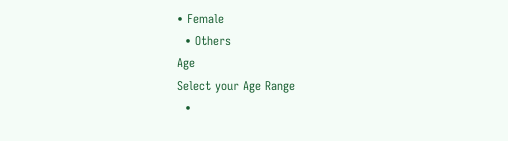• Female
  • Others
Age
Select your Age Range
  •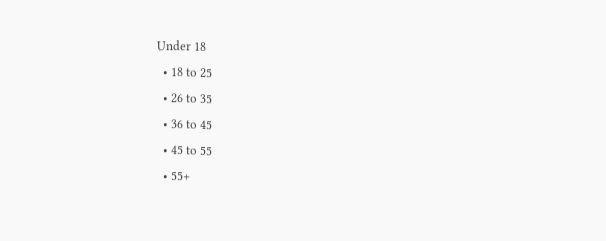Under 18
  • 18 to 25
  • 26 to 35
  • 36 to 45
  • 45 to 55
  • 55+